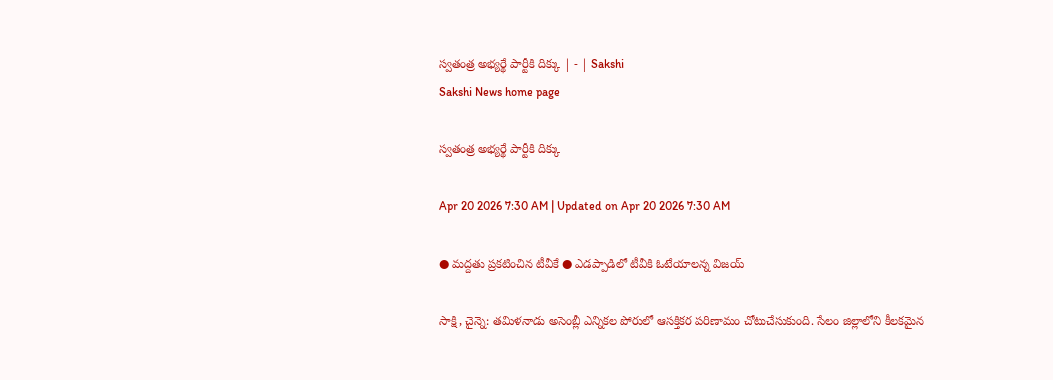స్వతంత్ర అభ్యర్థే పార్టీకి దిక్కు | - | Sakshi
Sakshi News home page

స్వతంత్ర అభ్యర్థే పార్టీకి దిక్కు

Apr 20 2026 7:30 AM | Updated on Apr 20 2026 7:30 AM

● మద్దతు ప్రకటించిన టీవీకే ● ఎడప్పాడిలో టీవీకి ఓటేయాలన్న విజయ్‌

సాక్షి, చైన్నె: తమిళనాడు అసెంబ్లీ ఎన్నికల పోరులో ఆసక్తికర పరిణామం చోటుచేసుకుంది. సేలం జిల్లాలోని కీలకమైన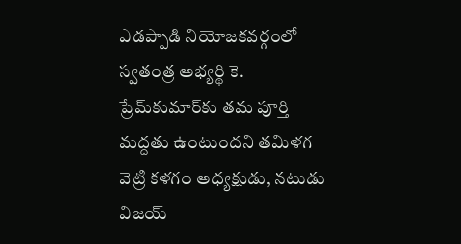ఎడప్పాడి నియోజకవర్గంలో స్వతంత్ర అభ్యర్థి కె. ప్రేమ్‌కుమార్‌కు తమ పూర్తి మద్దతు ఉంటుందని తమిళగ వెట్రి కళగం అధ్యక్షుడు, నటుడు విజయ్‌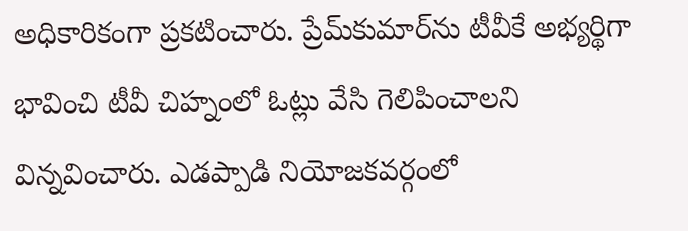అధికారికంగా ప్రకటించారు. ప్రేమ్‌కుమార్‌ను టీవీకే అభ్యర్థిగా భావించి టీవీ చిహ్నంలో ఓట్లు వేసి గెలిపించాలని విన్నవించారు. ఎడప్పాడి నియోజకవర్గంలో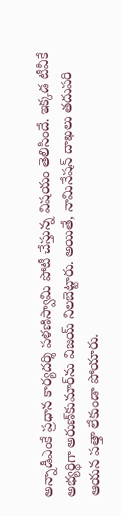అన్నాడీఎంకే ప్రధాన కార్యదర్శి పళణిస్వామి పోటీ చేస్తున్న విషయం తెలిసిందే. ఇక్కడ టీవీకే అభ్యర్థిగా అరుణ్‌కుమార్‌ను విజయ్‌ నిలబెట్టారు. అయితే, నామినేషన్‌ దాఖలు తదుపరి ఆయన పత్తా లేకుండా పోయారు.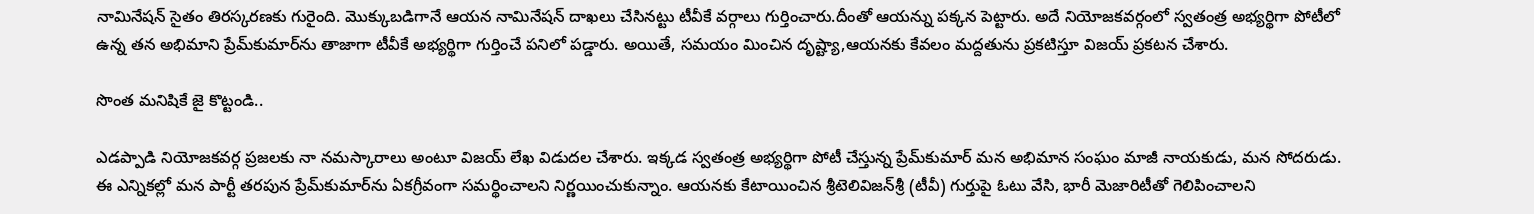నామినేషన్‌ సైతం తిరస్కరణకు గురైంది. మొక్కుబడిగానే ఆయన నామినేషన్‌ దాఖలు చేసినట్టు టీవీకే వర్గాలు గుర్తించారు.దీంతో ఆయన్ను పక్కన పెట్టారు. అదే నియోజకవర్గంలో స్వతంత్ర అభ్యర్థిగా పోటీలో ఉన్న తన అభిమాని ప్రేమ్‌కుమార్‌ను తాజాగా టీవీకే అభ్యర్థిగా గుర్తించే పనిలో పడ్డారు. అయితే, సమయం మించిన దృష్ట్యా,ఆయనకు కేవలం మద్దతును ప్రకటిస్తూ విజయ్‌ ప్రకటన చేశారు.

సొంత మనిషికే జై కొట్టండి..

ఎడప్పాడి నియోజకవర్గ ప్రజలకు నా నమస్కారాలు అంటూ విజయ్‌ లేఖ విడుదల చేశారు. ఇక్కడ స్వతంత్ర అభ్యర్థిగా పోటీ చేస్తున్న ప్రేమ్‌కుమార్‌ మన అభిమాన సంఘం మాజీ నాయకుడు, మన సోదరుడు. ఈ ఎన్నికల్లో మన పార్టీ తరపున ప్రేమ్‌కుమార్‌ను ఏకగ్రీవంగా సమర్థించాలని నిర్ణయించుకున్నాం. ఆయనకు కేటాయించిన శ్రీటెలివిజన్‌శ్రీ (టీవీ) గుర్తుపై ఓటు వేసి, భారీ మెజారిటీతో గెలిపించాలని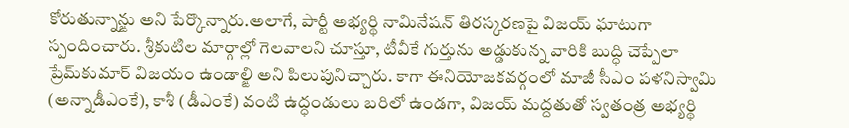కోరుతున్నాన్ఙు అని పేర్కొన్నారు.అలాగే, పార్టీ అభ్యర్థి నామినేషన్‌ తిరస్కరణపై విజయ్‌ ఘాటుగా స్పందించారు. శ్రీకుటిల మార్గాల్లో గెలవాలని చూస్తూ, టీవీకే గుర్తును అడ్డుకున్న వారికి బుద్ధి చెప్పేలా ప్రేమ్‌కుమార్‌ విజయం ఉండాల్ఙి అని పిలుపునిచ్చారు. కాగా ఈనియోజకవర్గంలో మాజీ సీఎం పళనిస్వామి (అన్నాడీఎంకే), కాశీ (డీఎంకే) వంటి ఉద్ధండులు బరిలో ఉండగా, విజయ్‌ మద్దతుతో స్వతంత్ర అభ్యర్థి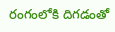రంగంలోకి దిగడంతో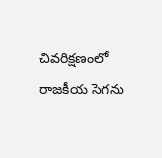చివరిక్షణంలో రాజకీయ సెగను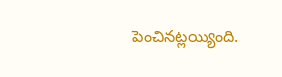పెంచినట్లయ్యింది.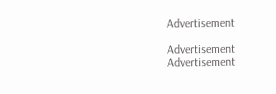Advertisement

Advertisement
Advertisement